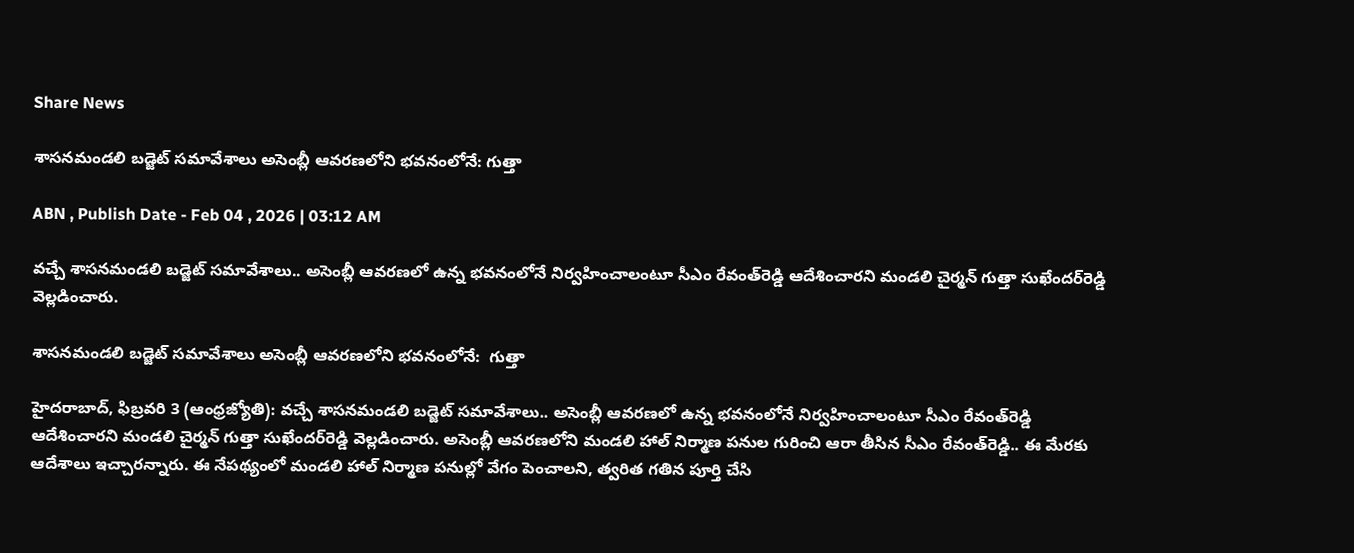Share News

శాసనమండలి బడ్జెట్‌ సమావేశాలు అసెంబ్లీ ఆవరణలోని భవనంలోనే: గుత్తా

ABN , Publish Date - Feb 04 , 2026 | 03:12 AM

వచ్చే శాసనమండలి బడ్జెట్‌ సమావేశాలు.. అసెంబ్లీ ఆవరణలో ఉన్న భవనంలోనే నిర్వహించాలంటూ సీఎం రేవంత్‌రెడ్డి ఆదేశించారని మండలి చైర్మన్‌ గుత్తా సుఖేందర్‌రెడ్డి వెల్లడించారు.

శాసనమండలి బడ్జెట్‌ సమావేశాలు అసెంబ్లీ ఆవరణలోని భవనంలోనే:  గుత్తా

హైదరాబాద్‌, ఫిబ్రవరి 3 (ఆంధ్రజ్యోతి): వచ్చే శాసనమండలి బడ్జెట్‌ సమావేశాలు.. అసెంబ్లీ ఆవరణలో ఉన్న భవనంలోనే నిర్వహించాలంటూ సీఎం రేవంత్‌రెడ్డి ఆదేశించారని మండలి చైర్మన్‌ గుత్తా సుఖేందర్‌రెడ్డి వెల్లడించారు. అసెంబ్లీ ఆవరణలోని మండలి హాల్‌ నిర్మాణ పనుల గురించి ఆరా తీసిన సీఎం రేవంత్‌రెడ్డి.. ఈ మేరకు ఆదేశాలు ఇచ్చారన్నారు. ఈ నేపథ్యంలో మండలి హాల్‌ నిర్మాణ పనుల్లో వేగం పెంచాలని, త్వరిత గతిన పూర్తి చేసి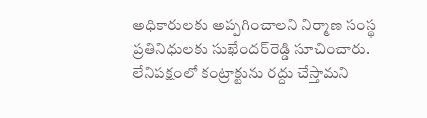అధికారులకు అప్పగించాలని నిర్మాణ సంస్థ ప్రతినిధులకు సుఖేందర్‌రెడ్డి సూచించారు. లేనిపక్షంలో కంట్రాక్టును రద్దు చేస్తామని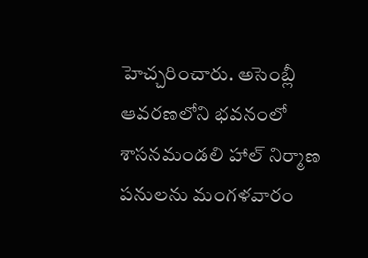హెచ్చరించారు. అసెంబ్లీ ఆవరణలోని భవనంలో శాసనమండలి హాల్‌ నిర్మాణ పనులను మంగళవారం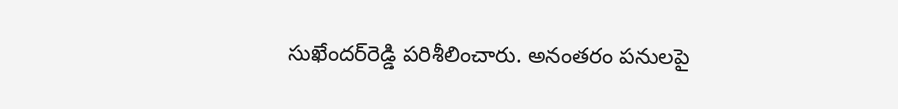సుఖేందర్‌రెడ్డి పరిశీలించారు. అనంతరం పనులపై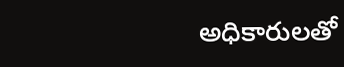అధికారులతో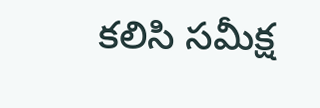కలిసి సమీక్ష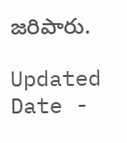జరిపారు.

Updated Date -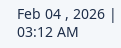Feb 04 , 2026 | 03:12 AM